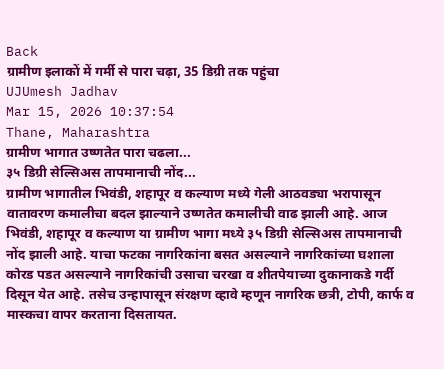Back
ग्रामीण इलाकों में गर्मी से पारा चढ़ा, 35 डिग्री तक पहुंचा
UJUmesh Jadhav
Mar 15, 2026 10:37:54
Thane, Maharashtra
ग्रामीण भागात उष्णतेत पारा चढला...
३५ डिग्री सेल्सिअस तापमानाची नोंद...
ग्रामीण भागातील भिवंडी, शहापूर व कल्याण मध्ये गेली आठवड्या भरापासून वातावरण कमालीचा बदल झाल्याने उष्णतेत कमालीची वाढ झाली आहे. आज भिवंडी, शहापूर व कल्याण या ग्रामीण भागा मध्ये ३५ डिग्री सेल्सिअस तापमानाची नोंद झाली आहे. याचा फटका नागरिकांना बसत असल्याने नागरिकांच्या घशाला कोरड पडत असल्याने नागरिकांची उसाचा चरखा व शीतपेयाच्या दुकानाकडे गर्दी दिसून येत आहे. तसेच उन्हापासून संरक्षण व्हावे म्हणून नागरिक छत्री, टोपी, कार्फ व मास्कचा वापर करताना दिसतायत.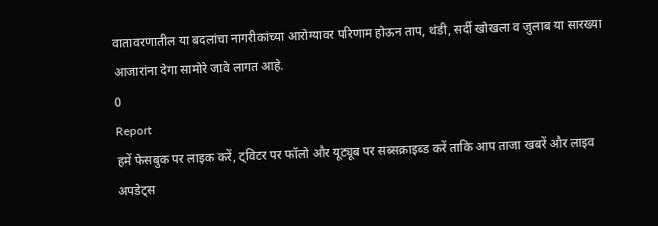वातावरणातील या बदलांचा नागरीकांच्या आरोग्यावर परिणाम होऊन ताप, थंडी, सर्दी खोखला व जुलाब या सारख्या आजारांना देगा सामोरे जावे लागत आहे.
0
Report
हमें फेसबुक पर लाइक करें, ट्विटर पर फॉलो और यूट्यूब पर सब्सक्राइब्ड करें ताकि आप ताजा खबरें और लाइव अपडेट्स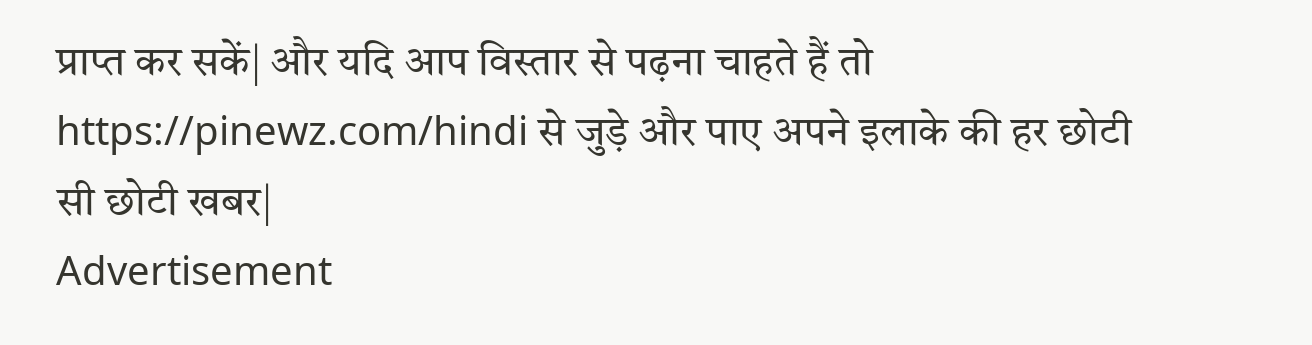प्राप्त कर सकें| और यदि आप विस्तार से पढ़ना चाहते हैं तो https://pinewz.com/hindi से जुड़े और पाए अपने इलाके की हर छोटी सी छोटी खबर|
Advertisement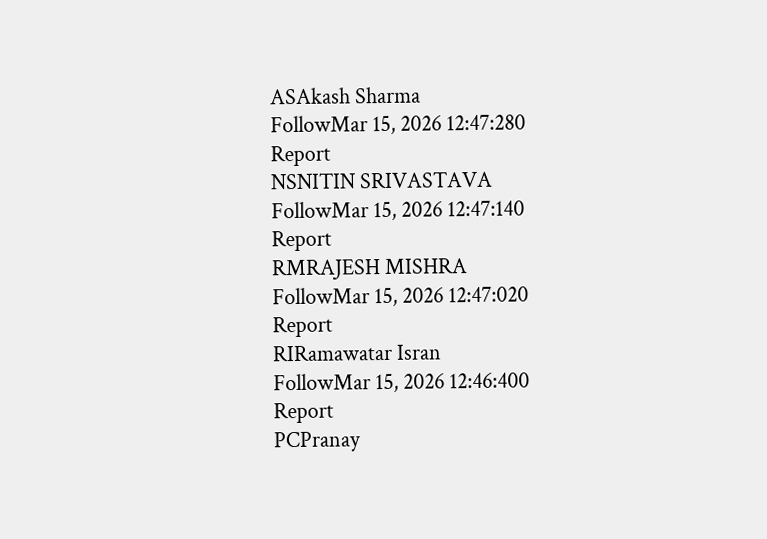ASAkash Sharma
FollowMar 15, 2026 12:47:280
Report
NSNITIN SRIVASTAVA
FollowMar 15, 2026 12:47:140
Report
RMRAJESH MISHRA
FollowMar 15, 2026 12:47:020
Report
RIRamawatar Isran
FollowMar 15, 2026 12:46:400
Report
PCPranay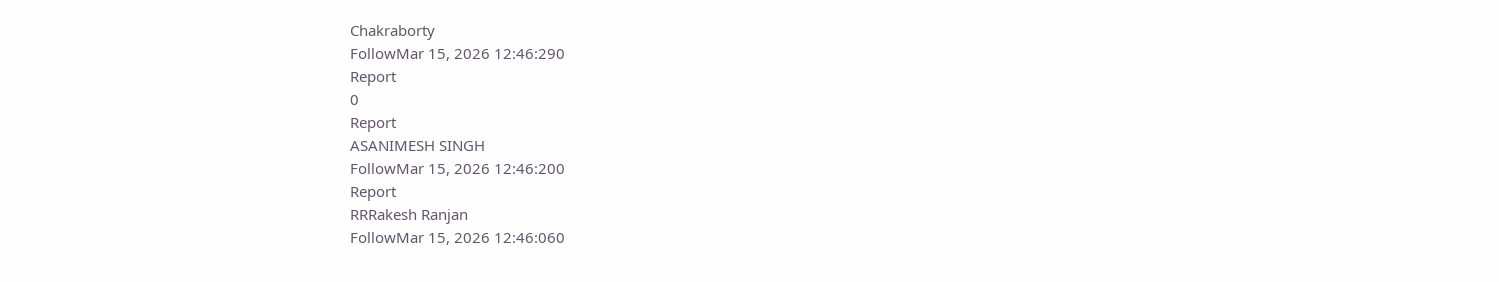Chakraborty
FollowMar 15, 2026 12:46:290
Report
0
Report
ASANIMESH SINGH
FollowMar 15, 2026 12:46:200
Report
RRRakesh Ranjan
FollowMar 15, 2026 12:46:060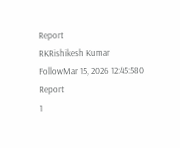Report
RKRishikesh Kumar
FollowMar 15, 2026 12:45:580
Report
1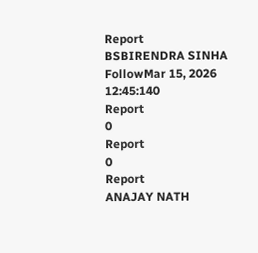Report
BSBIRENDRA SINHA
FollowMar 15, 2026 12:45:140
Report
0
Report
0
Report
ANAJAY NATH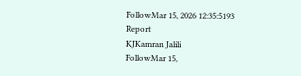FollowMar 15, 2026 12:35:5193
Report
KJKamran Jalili
FollowMar 15,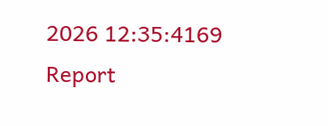2026 12:35:4169
Report